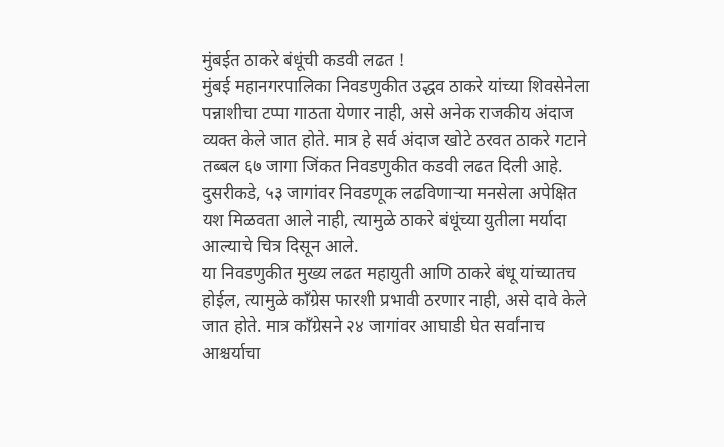मुंबईत ठाकरे बंधूंची कडवी लढत !
मुंबई महानगरपालिका निवडणुकीत उद्धव ठाकरे यांच्या शिवसेनेला पन्नाशीचा टप्पा गाठता येणार नाही, असे अनेक राजकीय अंदाज व्यक्त केले जात होते. मात्र हे सर्व अंदाज खोटे ठरवत ठाकरे गटाने तब्बल ६७ जागा जिंकत निवडणुकीत कडवी लढत दिली आहे. दुसरीकडे, ५३ जागांवर निवडणूक लढविणाऱ्या मनसेला अपेक्षित यश मिळवता आले नाही, त्यामुळे ठाकरे बंधूंच्या युतीला मर्यादा आल्याचे चित्र दिसून आले.
या निवडणुकीत मुख्य लढत महायुती आणि ठाकरे बंधू यांच्यातच होईल, त्यामुळे काँग्रेस फारशी प्रभावी ठरणार नाही, असे दावे केले जात होते. मात्र काँग्रेसने २४ जागांवर आघाडी घेत सर्वांनाच आश्चर्याचा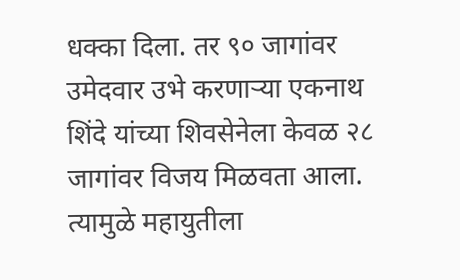धक्का दिला. तर ९० जागांवर उमेदवार उभे करणाऱ्या एकनाथ शिंदे यांच्या शिवसेनेला केवळ २८ जागांवर विजय मिळवता आला. त्यामुळे महायुतीला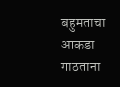बहुमताचा आकडा गाठताना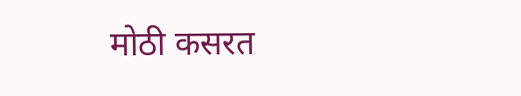मोठी कसरत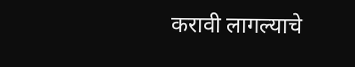करावी लागल्याचे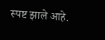स्पष्ट झाले आहे.